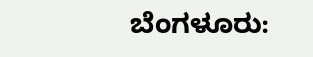ಬೆಂಗಳೂರು: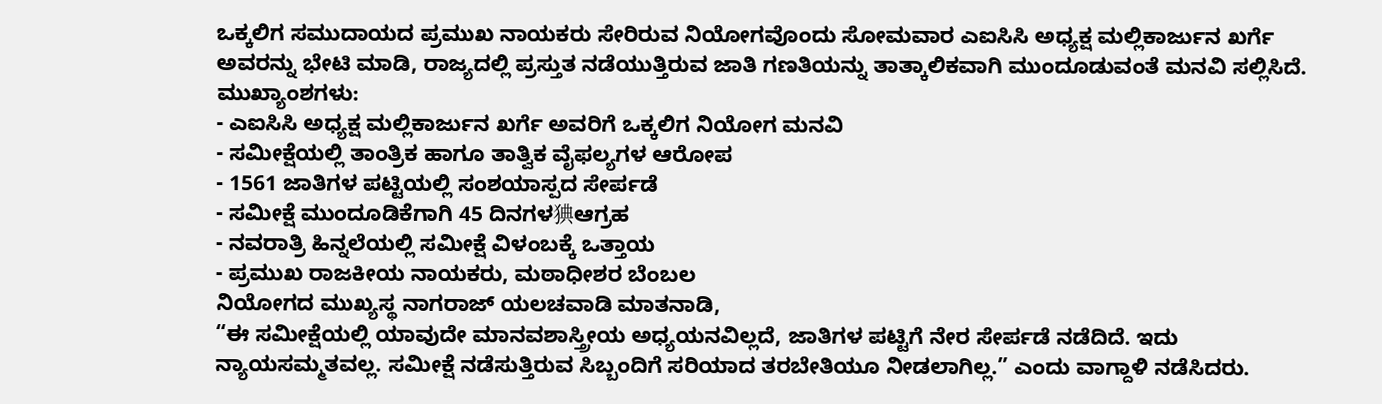ಒಕ್ಕಲಿಗ ಸಮುದಾಯದ ಪ್ರಮುಖ ನಾಯಕರು ಸೇರಿರುವ ನಿಯೋಗವೊಂದು ಸೋಮವಾರ ಎಐಸಿಸಿ ಅಧ್ಯಕ್ಷ ಮಲ್ಲಿಕಾರ್ಜುನ ಖರ್ಗೆ ಅವರನ್ನು ಭೇಟಿ ಮಾಡಿ, ರಾಜ್ಯದಲ್ಲಿ ಪ್ರಸ್ತುತ ನಡೆಯುತ್ತಿರುವ ಜಾತಿ ಗಣತಿಯನ್ನು ತಾತ್ಕಾಲಿಕವಾಗಿ ಮುಂದೂಡುವಂತೆ ಮನವಿ ಸಲ್ಲಿಸಿದೆ.
ಮುಖ್ಯಾಂಶಗಳು:
- ಎಐಸಿಸಿ ಅಧ್ಯಕ್ಷ ಮಲ್ಲಿಕಾರ್ಜುನ ಖರ್ಗೆ ಅವರಿಗೆ ಒಕ್ಕಲಿಗ ನಿಯೋಗ ಮನವಿ
- ಸಮೀಕ್ಷೆಯಲ್ಲಿ ತಾಂತ್ರಿಕ ಹಾಗೂ ತಾತ್ವಿಕ ವೈಫಲ್ಯಗಳ ಆರೋಪ
- 1561 ಜಾತಿಗಳ ಪಟ್ಟಿಯಲ್ಲಿ ಸಂಶಯಾಸ್ಪದ ಸೇರ್ಪಡೆ
- ಸಮೀಕ್ಷೆ ಮುಂದೂಡಿಕೆಗಾಗಿ 45 ದಿನಗಳ猠ಆಗ್ರಹ
- ನವರಾತ್ರಿ ಹಿನ್ನಲೆಯಲ್ಲಿ ಸಮೀಕ್ಷೆ ವಿಳಂಬಕ್ಕೆ ಒತ್ತಾಯ
- ಪ್ರಮುಖ ರಾಜಕೀಯ ನಾಯಕರು, ಮಠಾಧೀಶರ ಬೆಂಬಲ
ನಿಯೋಗದ ಮುಖ್ಯಸ್ಥ ನಾಗರಾಜ್ ಯಲಚವಾಡಿ ಮಾತನಾಡಿ,
“ಈ ಸಮೀಕ್ಷೆಯಲ್ಲಿ ಯಾವುದೇ ಮಾನವಶಾಸ್ತ್ರೀಯ ಅಧ್ಯಯನವಿಲ್ಲದೆ, ಜಾತಿಗಳ ಪಟ್ಟಿಗೆ ನೇರ ಸೇರ್ಪಡೆ ನಡೆದಿದೆ. ಇದು ನ್ಯಾಯಸಮ್ಮತವಲ್ಲ. ಸಮೀಕ್ಷೆ ನಡೆಸುತ್ತಿರುವ ಸಿಬ್ಬಂದಿಗೆ ಸರಿಯಾದ ತರಬೇತಿಯೂ ನೀಡಲಾಗಿಲ್ಲ.” ಎಂದು ವಾಗ್ದಾಳಿ ನಡೆಸಿದರು.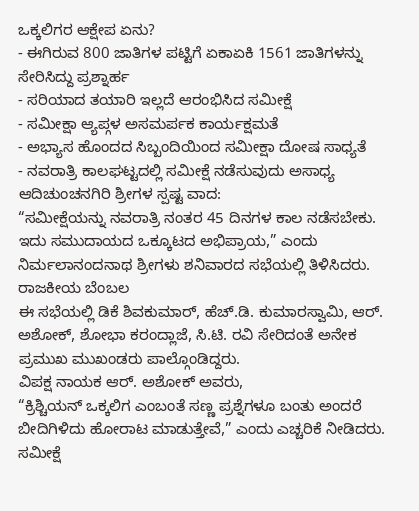ಒಕ್ಕಲಿಗರ ಆಕ್ಷೇಪ ಏನು?
- ಈಗಿರುವ 800 ಜಾತಿಗಳ ಪಟ್ಟಿಗೆ ಏಕಾಏಕಿ 1561 ಜಾತಿಗಳನ್ನು ಸೇರಿಸಿದ್ದು ಪ್ರಶ್ನಾರ್ಹ
- ಸರಿಯಾದ ತಯಾರಿ ಇಲ್ಲದೆ ಆರಂಭಿಸಿದ ಸಮೀಕ್ಷೆ
- ಸಮೀಕ್ಷಾ ಆ್ಯಪ್ಗಳ ಅಸಮರ್ಪಕ ಕಾರ್ಯಕ್ಷಮತೆ
- ಅಭ್ಯಾಸ ಹೊಂದದ ಸಿಬ್ಬಂದಿಯಿಂದ ಸಮೀಕ್ಷಾ ದೋಷ ಸಾಧ್ಯತೆ
- ನವರಾತ್ರಿ ಕಾಲಘಟ್ಟದಲ್ಲಿ ಸಮೀಕ್ಷೆ ನಡೆಸುವುದು ಅಸಾಧ್ಯ
ಆದಿಚುಂಚನಗಿರಿ ಶ್ರೀಗಳ ಸ್ಪಷ್ಟ ವಾದ:
“ಸಮೀಕ್ಷೆಯನ್ನು ನವರಾತ್ರಿ ನಂತರ 45 ದಿನಗಳ ಕಾಲ ನಡೆಸಬೇಕು. ಇದು ಸಮುದಾಯದ ಒಕ್ಕೂಟದ ಅಭಿಪ್ರಾಯ,” ಎಂದು ನಿರ್ಮಲಾನಂದನಾಥ ಶ್ರೀಗಳು ಶನಿವಾರದ ಸಭೆಯಲ್ಲಿ ತಿಳಿಸಿದರು.
ರಾಜಕೀಯ ಬೆಂಬಲ
ಈ ಸಭೆಯಲ್ಲಿ ಡಿಕೆ ಶಿವಕುಮಾರ್, ಹೆಚ್.ಡಿ. ಕುಮಾರಸ್ವಾಮಿ, ಆರ್. ಅಶೋಕ್, ಶೋಭಾ ಕರಂದ್ಲಾಜೆ, ಸಿ.ಟಿ. ರವಿ ಸೇರಿದಂತೆ ಅನೇಕ ಪ್ರಮುಖ ಮುಖಂಡರು ಪಾಲ್ಗೊಂಡಿದ್ದರು.
ವಿಪಕ್ಷ ನಾಯಕ ಆರ್. ಅಶೋಕ್ ಅವರು,
“ಕ್ರಿಶ್ಚಿಯನ್ ಒಕ್ಕಲಿಗ ಎಂಬಂತೆ ಸಣ್ಣ ಪ್ರಶ್ನೆಗಳೂ ಬಂತು ಅಂದರೆ ಬೀದಿಗಿಳಿದು ಹೋರಾಟ ಮಾಡುತ್ತೇವೆ,” ಎಂದು ಎಚ್ಚರಿಕೆ ನೀಡಿದರು.
ಸಮೀಕ್ಷೆ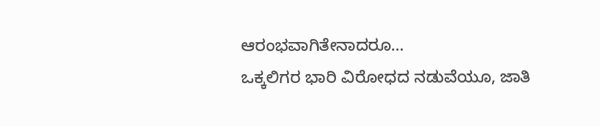ಆರಂಭವಾಗಿತೇನಾದರೂ…
ಒಕ್ಕಲಿಗರ ಭಾರಿ ವಿರೋಧದ ನಡುವೆಯೂ, ಜಾತಿ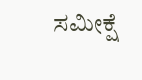ಸಮೀಕ್ಷೆ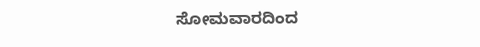ಸೋಮವಾರದಿಂದ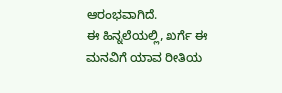ಆರಂಭವಾಗಿದೆ.
ಈ ಹಿನ್ನಲೆಯಲ್ಲಿ, ಖರ್ಗೆ ಈ ಮನವಿಗೆ ಯಾವ ರೀತಿಯ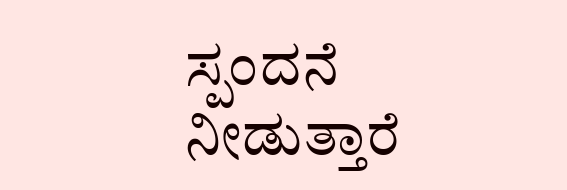ಸ್ಪಂದನೆ ನೀಡುತ್ತಾರೆ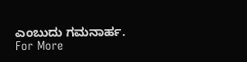ಎಂಬುದು ಗಮನಾರ್ಹ.
For More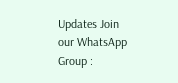Updates Join our WhatsApp Group :